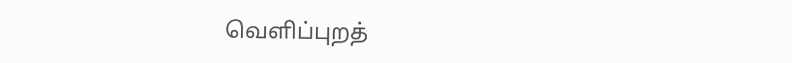வெளிப்புறத்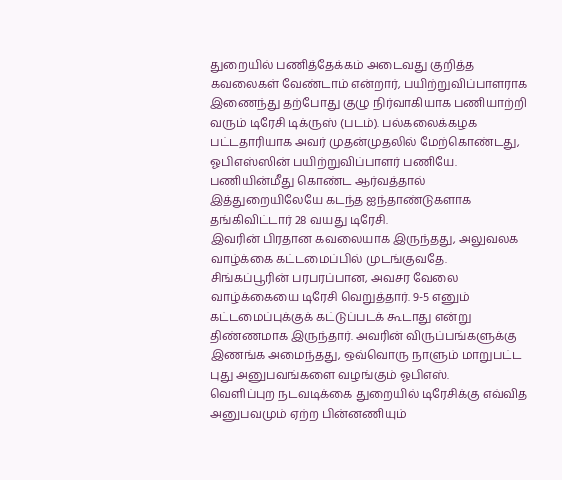துறையில் பணித்தேக்கம் அடைவது குறித்த கவலைகள் வேண்டாம் என்றார், பயிற்றுவிப்பாளராக இணைந்து தற்போது குழு நிர்வாகியாக பணியாற்றி வரும் டிரேசி டிக்ருஸ் (படம்). பல்கலைக்கழக பட்டதாரியாக அவர் முதன்முதலில் மேற்கொண்டது, ஓபிஎஸ்ஸின் பயிற்றுவிப்பாளர் பணியே. பணியின்மீது கொண்ட ஆர்வத்தால் இத்துறையிலேயே கடந்த ஐந்தாண்டுகளாக தங்கிவிட்டார் 28 வயது டிரேசி.
இவரின் பிரதான கவலையாக இருந்தது, அலுவலக வாழ்க்கை கட்டமைப்பில் முடங்குவதே. சிங்கப்பூரின் பரபரப்பான, அவசர வேலை வாழ்க்கையை டிரேசி வெறுத்தார். 9-5 எனும் கட்டமைப்புக்குக் கட்டுப்படக் கூடாது என்று திண்ணமாக இருந்தார். அவரின் விருப்பங்களுக்கு இணங்க அமைந்தது, ஒவ்வொரு நாளும் மாறுபட்ட புது அனுபவங்களை வழங்கும் ஓபிஎஸ்.
வெளிப்புற நடவடிக்கை துறையில் டிரேசிக்கு எவ்வித அனுபவமும் ஏற்ற பின்னணியும்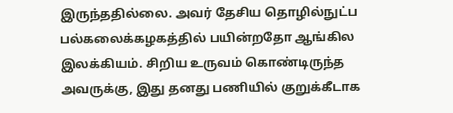இருந்ததில்லை. அவர் தேசிய தொழில்நுட்ப பல்கலைக்கழகத்தில் பயின்றதோ ஆங்கில இலக்கியம். சிறிய உருவம் கொண்டிருந்த அவருக்கு, இது தனது பணியில் குறுக்கீடாக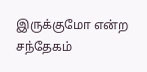இருக்குமோ என்ற சந்தேகம்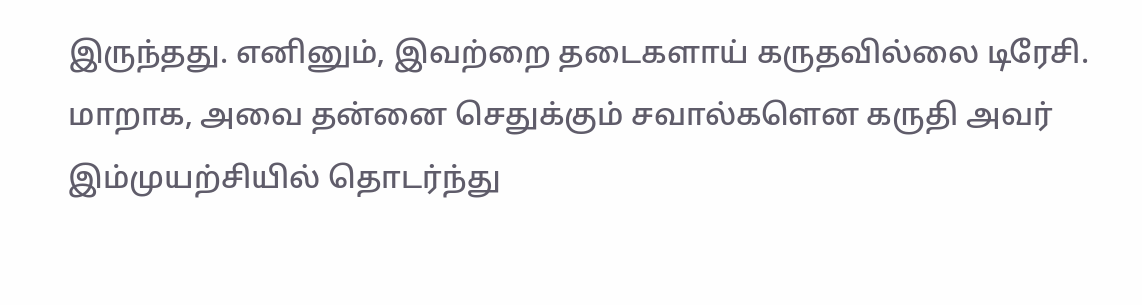இருந்தது. எனினும், இவற்றை தடைகளாய் கருதவில்லை டிரேசி. மாறாக, அவை தன்னை செதுக்கும் சவால்களென கருதி அவர் இம்முயற்சியில் தொடர்ந்து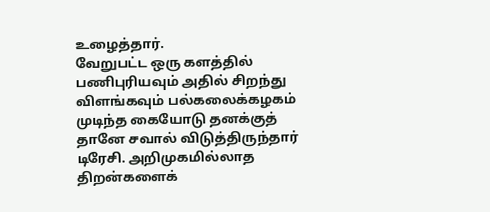உழைத்தார்.
வேறுபட்ட ஒரு களத்தில் பணிபுரியவும் அதில் சிறந்து விளங்கவும் பல்கலைக்கழகம் முடிந்த கையோடு தனக்குத் தானே சவால் விடுத்திருந்தார் டிரேசி. அறிமுகமில்லாத திறன்களைக்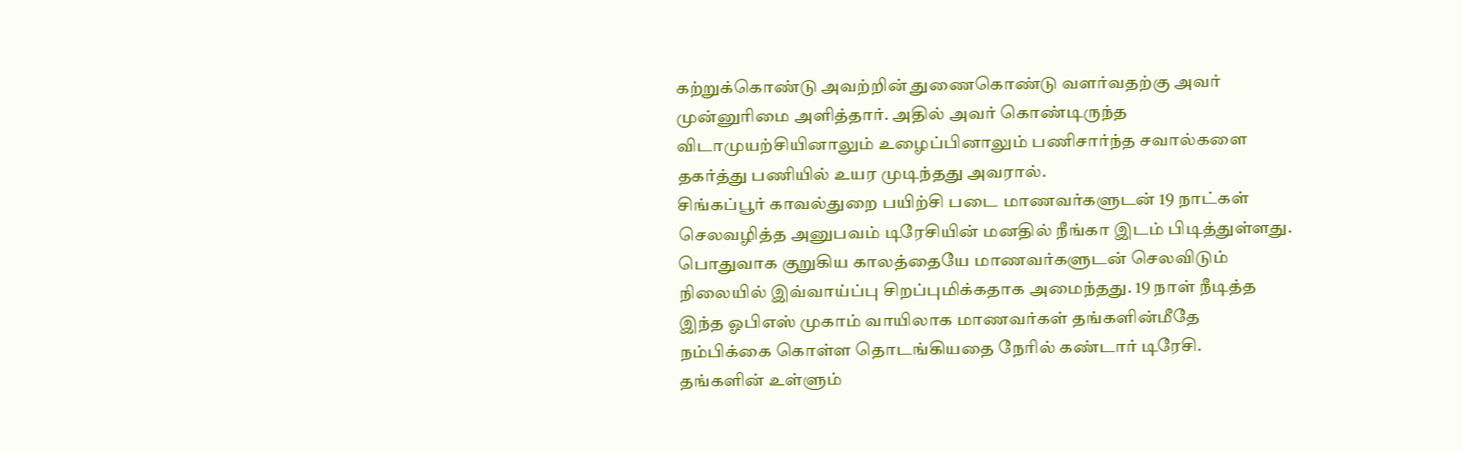கற்றுக்கொண்டு அவற்றின் துணைகொண்டு வளர்வதற்கு அவர் முன்னுரிமை அளித்தார். அதில் அவர் கொண்டிருந்த விடாமுயற்சியினாலும் உழைப்பினாலும் பணிசார்ந்த சவால்களை தகர்த்து பணியில் உயர முடிந்தது அவரால்.
சிங்கப்பூர் காவல்துறை பயிற்சி படை மாணவர்களுடன் 19 நாட்கள் செலவழித்த அனுபவம் டிரேசியின் மனதில் நீங்கா இடம் பிடித்துள்ளது. பொதுவாக குறுகிய காலத்தையே மாணவர்களுடன் செலவிடும் நிலையில் இவ்வாய்ப்பு சிறப்புமிக்கதாக அமைந்தது. 19 நாள் நீடித்த இந்த ஓபிஎஸ் முகாம் வாயிலாக மாணவர்கள் தங்களின்மீதே நம்பிக்கை கொள்ள தொடங்கியதை நேரில் கண்டார் டிரேசி.
தங்களின் உள்ளும்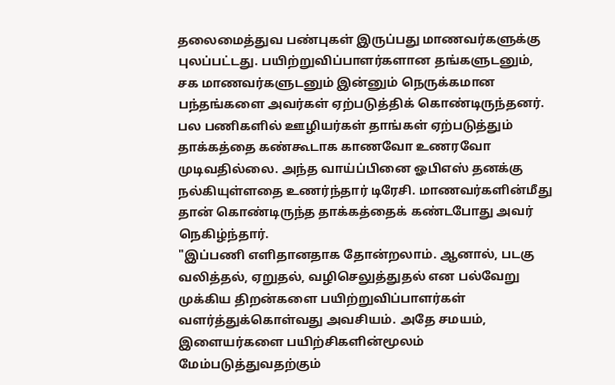தலைமைத்துவ பண்புகள் இருப்பது மாணவர்களுக்கு புலப்பட்டது. பயிற்றுவிப்பாளர்களான தங்களுடனும், சக மாணவர்களுடனும் இன்னும் நெருக்கமான பந்தங்களை அவர்கள் ஏற்படுத்திக் கொண்டிருந்தனர்.
பல பணிகளில் ஊழியர்கள் தாங்கள் ஏற்படுத்தும் தாக்கத்தை கண்கூடாக காணவோ உணரவோ முடிவதில்லை. அந்த வாய்ப்பினை ஓபிஎஸ் தனக்கு நல்கியுள்ளதை உணர்ந்தார் டிரேசி. மாணவர்களின்மீது தான் கொண்டிருந்த தாக்கத்தைக் கண்டபோது அவர் நெகிழ்ந்தார்.
"இப்பணி எளிதானதாக தோன்றலாம். ஆனால், படகு வலித்தல், ஏறுதல், வழிசெலுத்துதல் என பல்வேறு முக்கிய திறன்களை பயிற்றுவிப்பாளர்கள் வளர்த்துக்கொள்வது அவசியம். அதே சமயம், இளையர்களை பயிற்சிகளின்மூலம் மேம்படுத்துவதற்கும்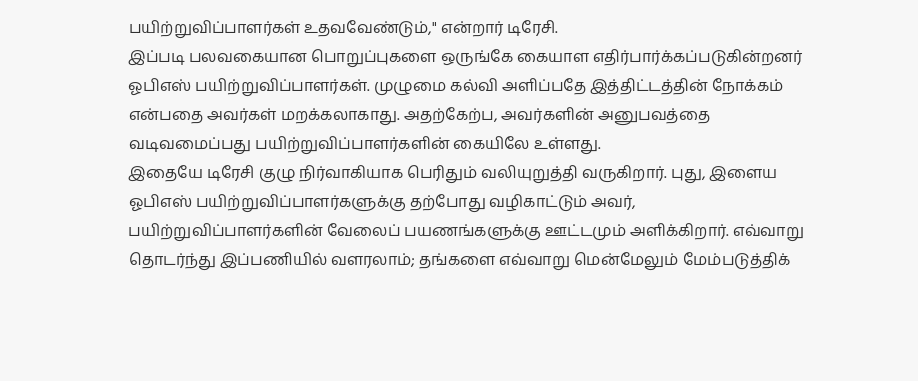பயிற்றுவிப்பாளர்கள் உதவவேண்டும்," என்றார் டிரேசி.
இப்படி பலவகையான பொறுப்புகளை ஒருங்கே கையாள எதிர்பார்க்கப்படுகின்றனர் ஓபிஎஸ் பயிற்றுவிப்பாளர்கள். முழுமை கல்வி அளிப்பதே இத்திட்டத்தின் நோக்கம் என்பதை அவர்கள் மறக்கலாகாது. அதற்கேற்ப, அவர்களின் அனுபவத்தை வடிவமைப்பது பயிற்றுவிப்பாளர்களின் கையிலே உள்ளது.
இதையே டிரேசி குழு நிர்வாகியாக பெரிதும் வலியுறுத்தி வருகிறார். புது, இளைய ஓபிஎஸ் பயிற்றுவிப்பாளர்களுக்கு தற்போது வழிகாட்டும் அவர், பயிற்றுவிப்பாளர்களின் வேலைப் பயணங்களுக்கு ஊட்டமும் அளிக்கிறார். எவ்வாறு தொடர்ந்து இப்பணியில் வளரலாம்; தங்களை எவ்வாறு மென்மேலும் மேம்படுத்திக்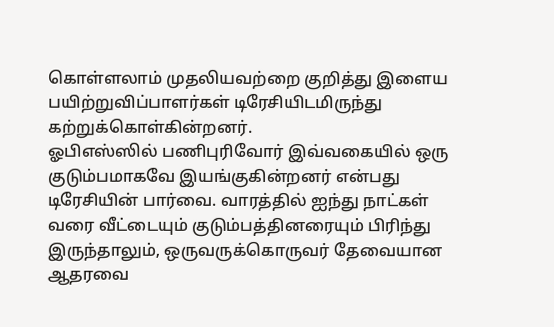கொள்ளலாம் முதலியவற்றை குறித்து இளைய பயிற்றுவிப்பாளர்கள் டிரேசியிடமிருந்து கற்றுக்கொள்கின்றனர்.
ஓபிஎஸ்ஸில் பணிபுரிவோர் இவ்வகையில் ஒரு குடும்பமாகவே இயங்குகின்றனர் என்பது டிரேசியின் பார்வை. வாரத்தில் ஐந்து நாட்கள் வரை வீட்டையும் குடும்பத்தினரையும் பிரிந்து இருந்தாலும், ஒருவருக்கொருவர் தேவையான ஆதரவை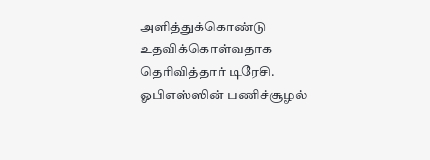அளித்துக்கொண்டு உதவிக்கொள்வதாக தெரிவித்தார் டிரேசி.
ஓபிஎஸ்ஸின் பணிச்சூழல்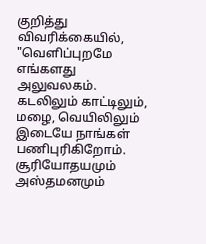குறித்து விவரிக்கையில், "வெளிப்புறமே எங்களது அலுவலகம். கடலிலும் காட்டிலும், மழை, வெயிலிலும் இடையே நாங்கள் பணிபுரிகிறோம். சூரியோதயமும் அஸ்தமனமும்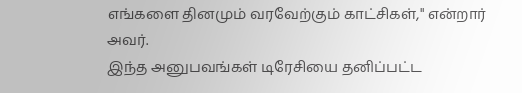எங்களை தினமும் வரவேற்கும் காட்சிகள்," என்றார் அவர்.
இந்த அனுபவங்கள் டிரேசியை தனிப்பட்ட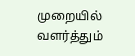முறையில் வளர்த்தும்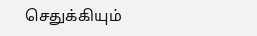செதுக்கியும்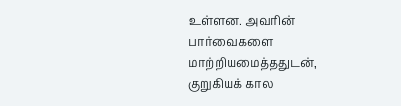உள்ளன. அவரின் பார்வைகளை மாற்றியமைத்ததுடன், குறுகியக் கால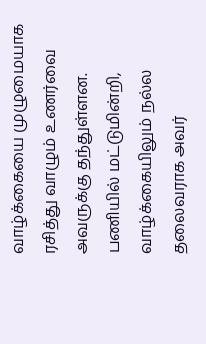வாழ்க்கையை முழுமையாக ரசித்து வாழும் உணர்வை அவருக்கு தந்துள்ளன. பணியில் மட்டுமின்றி, வாழ்க்கையிலும் நல்ல தலைவராக அவர்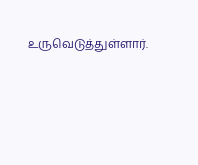உருவெடுத்துள்ளார்.